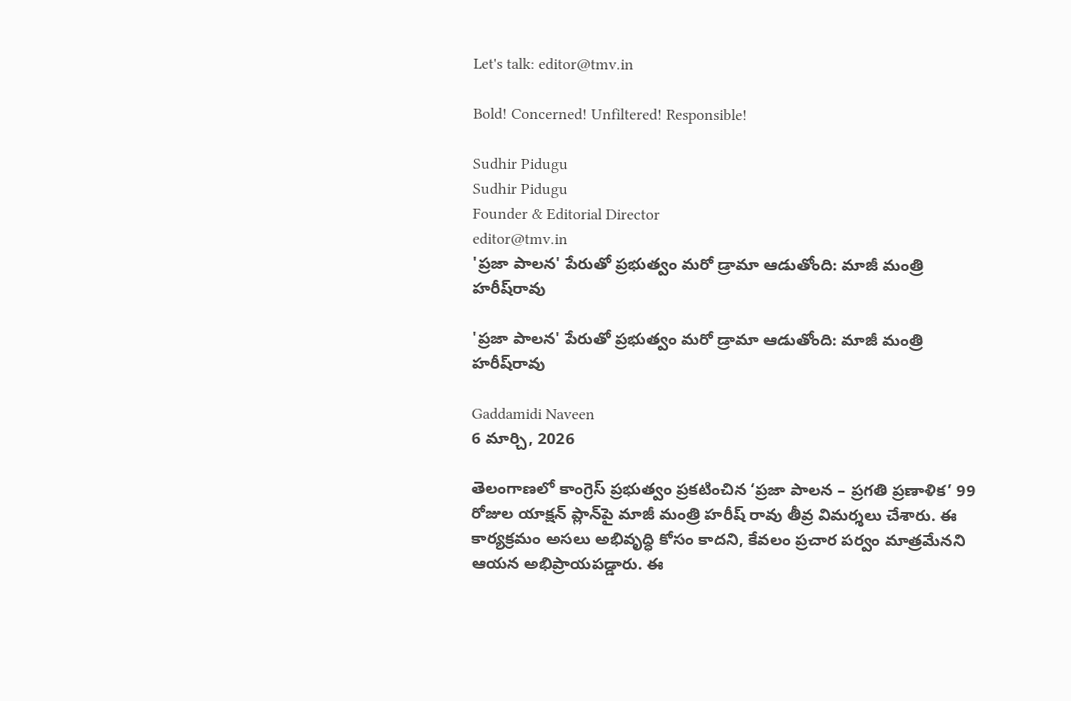Let's talk: editor@tmv.in

Bold! Concerned! Unfiltered! Responsible!

Sudhir Pidugu
Sudhir Pidugu
Founder & Editorial Director
editor@tmv.in
'ప్రజా పాలన' పేరుతో ప్రభుత్వం మరో డ్రామా ఆడుతోంది: మాజీ మంత్రి హ‌రీష్‌‌రావు

'ప్రజా పాలన' పేరుతో ప్రభుత్వం మరో డ్రామా ఆడుతోంది: మాజీ మంత్రి హ‌రీష్‌‌రావు

Gaddamidi Naveen
6 మార్చి, 2026

తెలంగాణలో కాంగ్రెస్ ప్రభుత్వం ప్రకటించిన ‘ప్రజా పాలన – ప్రగతి ప్రణాళిక’ 99 రోజుల యాక్షన్ ప్లాన్‌పై మాజీ మంత్రి హ‌రీష్ రావు తీవ్ర విమర్శలు చేశారు. ఈ కార్యక్రమం అసలు అభివృద్ధి కోసం కాదని, కేవలం ప్రచార పర్వం మాత్రమేనని ఆయన అభిప్రాయపడ్డారు. ఈ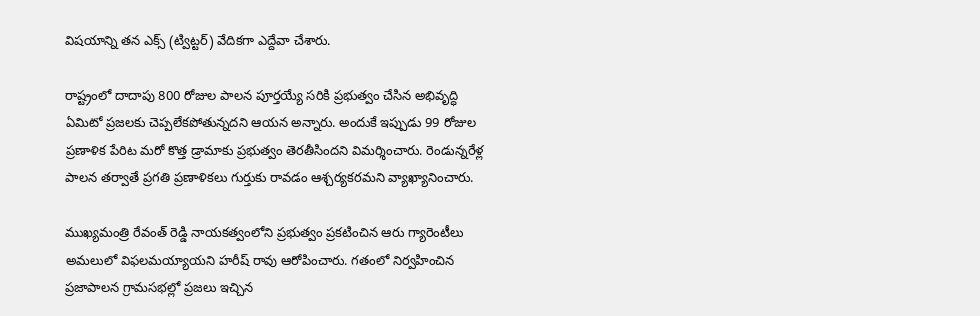విషయాన్ని తన ఎక్స్ (ట్విట్టర్) వేదికగా ఎద్దేవా చేశారు.

రాష్ట్రంలో దాదాపు 800 రోజుల పాలన పూర్తయ్యే సరికి ప్రభుత్వం చేసిన అభివృద్ధి ఏమిటో ప్రజలకు చెప్పలేకపోతున్నదని ఆయన అన్నారు. అందుకే ఇప్పుడు 99 రోజుల ప్రణాళిక పేరిట మరో కొత్త డ్రామాకు ప్రభుత్వం తెరతీసిందని విమర్శించారు. రెండున్నరేళ్ల పాలన తర్వాతే ప్రగతి ప్రణాళికలు గుర్తుకు రావడం ఆశ్చర్యకరమని వ్యాఖ్యానించారు.

ముఖ్యమంత్రి రేవంత్ రెడ్డి నాయకత్వంలోని ప్రభుత్వం ప్రకటించిన ఆరు గ్యారెంటీలు అమలులో విఫలమయ్యాయని హరీష్ రావు ఆరోపించారు. గతంలో నిర్వహించిన ప్రజాపాలన గ్రామసభల్లో ప్రజలు ఇచ్చిన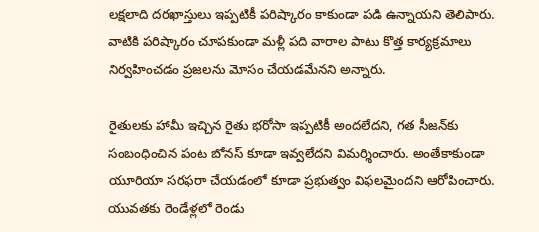లక్షలాది దరఖాస్తులు ఇప్పటికీ పరిష్కారం కాకుండా పడి ఉన్నాయని తెలిపారు. వాటికి పరిష్కారం చూపకుండా మళ్లీ పది వారాల పాటు కొత్త కార్యక్రమాలు నిర్వహించడం ప్రజలను మోసం చేయడమేనని అన్నారు.

రైతులకు హామీ ఇచ్చిన రైతు భరోసా ఇప్పటికీ అందలేదని, గత సీజన్‌కు సంబంధించిన పంట బోనస్ కూడా ఇవ్వలేదని విమర్శించారు. అంతేకాకుండా యూరియా సరఫరా చేయడంలో కూడా ప్రభుత్వం విఫలమైందని ఆరోపించారు. యువతకు రెండేళ్లలో రెండు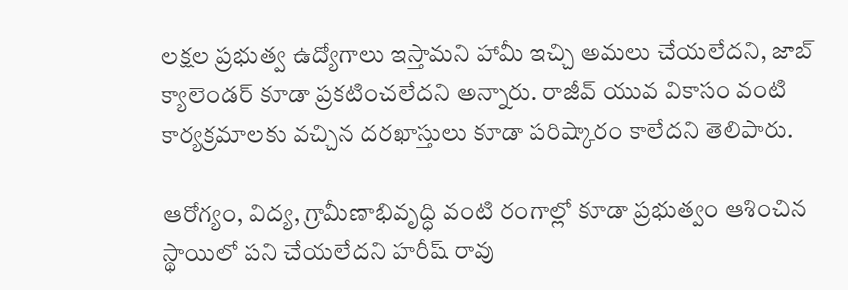లక్షల ప్రభుత్వ ఉద్యోగాలు ఇస్తామని హామీ ఇచ్చి అమలు చేయలేదని, జాబ్ క్యాలెండర్ కూడా ప్రకటించలేదని అన్నారు. రాజీవ్ యువ వికాసం వంటి కార్యక్రమాలకు వచ్చిన దరఖాస్తులు కూడా పరిష్కారం కాలేదని తెలిపారు.

ఆరోగ్యం, విద్య, గ్రామీణాభివృద్ధి వంటి రంగాల్లో కూడా ప్రభుత్వం ఆశించిన స్థాయిలో పని చేయలేదని హరీష్ రావు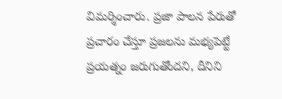విమర్శించారు. ప్రజా పాలన పేరుతో ప్రచారం చేస్తూ ప్రజలను మభ్యపెట్టే ప్రయత్నం జరుగుతోందని, దీనిని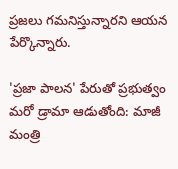ప్రజలు గమనిస్తున్నారని ఆయన పేర్కొన్నారు.

'ప్రజా పాలన' పేరుతో ప్రభుత్వం మరో డ్రామా ఆడుతోంది: మాజీ మంత్రి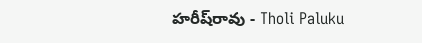హ‌రీష్‌‌రావు - Tholi Paluku